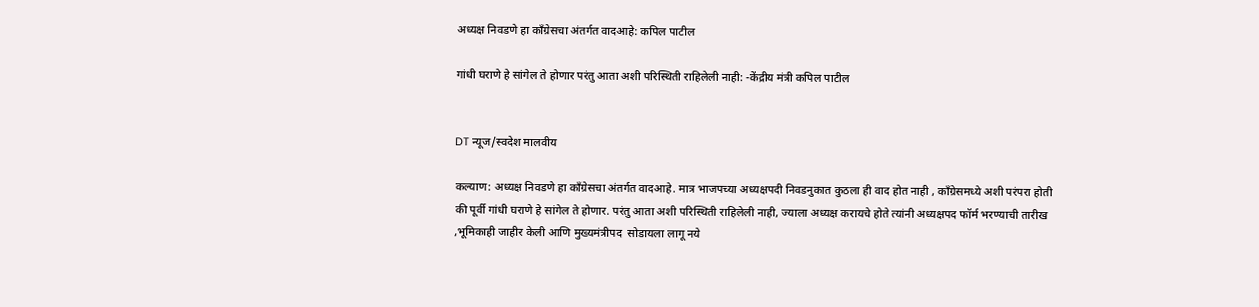अध्यक्ष निवडणे हा काँग्रेसचा अंतर्गत वादआहे: कपिल पाटील

गांधी घराणे हे सांगेल ते होणार परंतु आता अशी परिस्थिती राहिलेली नाही: -केंद्रीय मंत्री कपिल पाटील


DT न्यूज/स्वदेश मालवीय

कल्याण: अध्यक्ष निवडणे हा काँग्रेसचा अंतर्गत वादआहे. मात्र भाजपच्या अध्यक्षपदी निवडनुकात कुठला ही वाद होत नाही , काँग्रेसमध्ये अशी परंपरा होती की पूर्वी गांधी घराणे हे सांगेल ते होणार. परंतु आता अशी परिस्थिती राहिलेली नाही, ज्याला अध्यक्ष करायचे होते त्यांनी अध्यक्षपद फॉर्म भरण्याची तारीख ,भूमिकाही जाहीर केली आणि मुख्यमंत्रीपद  सोडायला लागू नये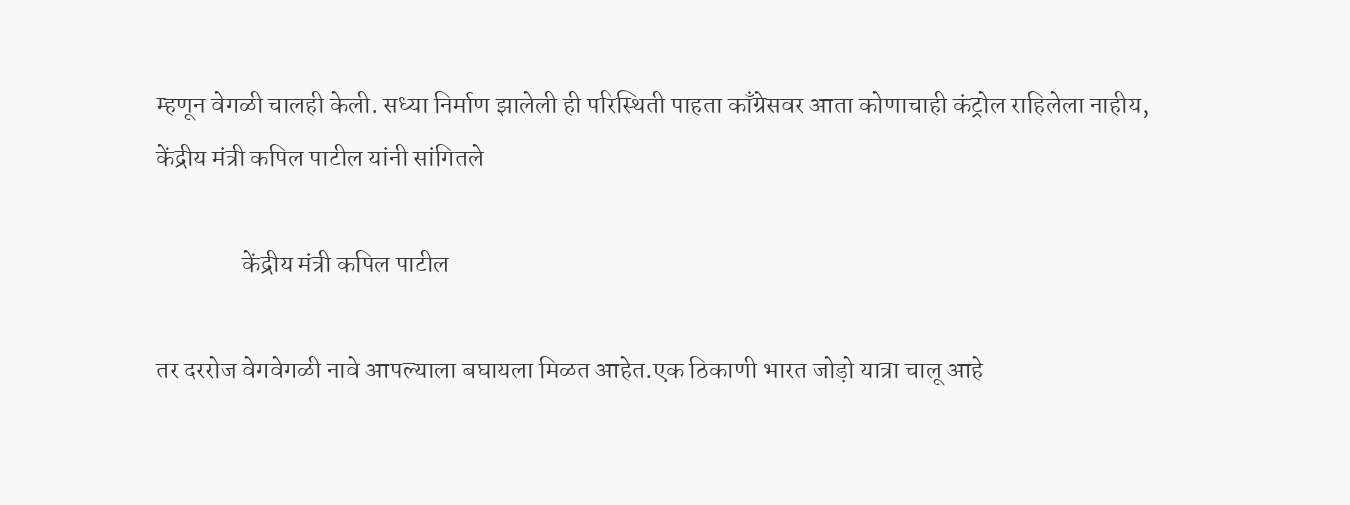म्हणून वेगळी चालही केली. सध्या निर्माण झालेली ही परिस्थिती पाहता काँग्रेसवर आता कोणाचाही कंट्रोल राहिलेला नाहीय, केंद्रीय मंत्री कपिल पाटील यांनी सांगितले

                 केंद्रीय मंत्री कपिल पाटील

तर दररोज वेगवेगळी नावे आपल्याला बघायला मिळत आहेत.एक ठिकाणी भारत जोड़ो यात्रा चालू आहे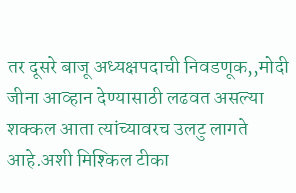तर दूसरे बाजू अध्यक्षपदाची निवडणूक,,मोदी जीना आव्हान देण्यासाठी लढवत असल्या शक्कल आता त्यांच्यावरच उलटु लागते आहे.अशी मिश्किल टीका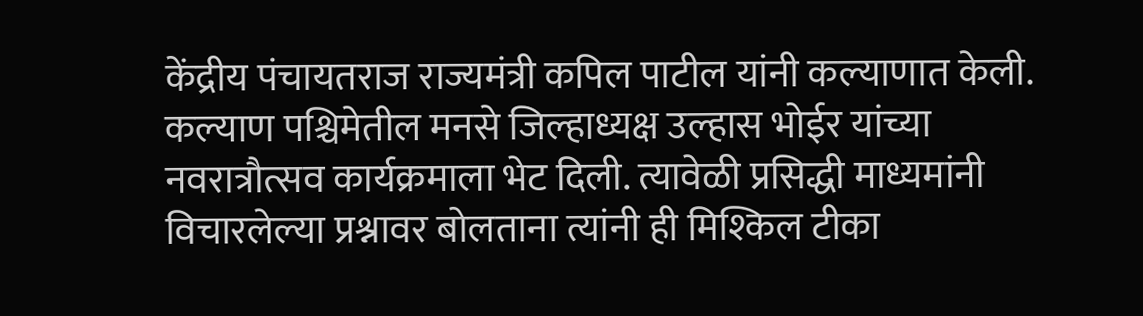केंद्रीय पंचायतराज राज्यमंत्री कपिल पाटील यांनी कल्याणात केली. कल्याण पश्चिमेतील मनसे जिल्हाध्यक्ष उल्हास भोईर यांच्या नवरात्रौत्सव कार्यक्रमाला भेट दिली. त्यावेळी प्रसिद्धी माध्यमांनी विचारलेल्या प्रश्नावर बोलताना त्यांनी ही मिश्किल टीका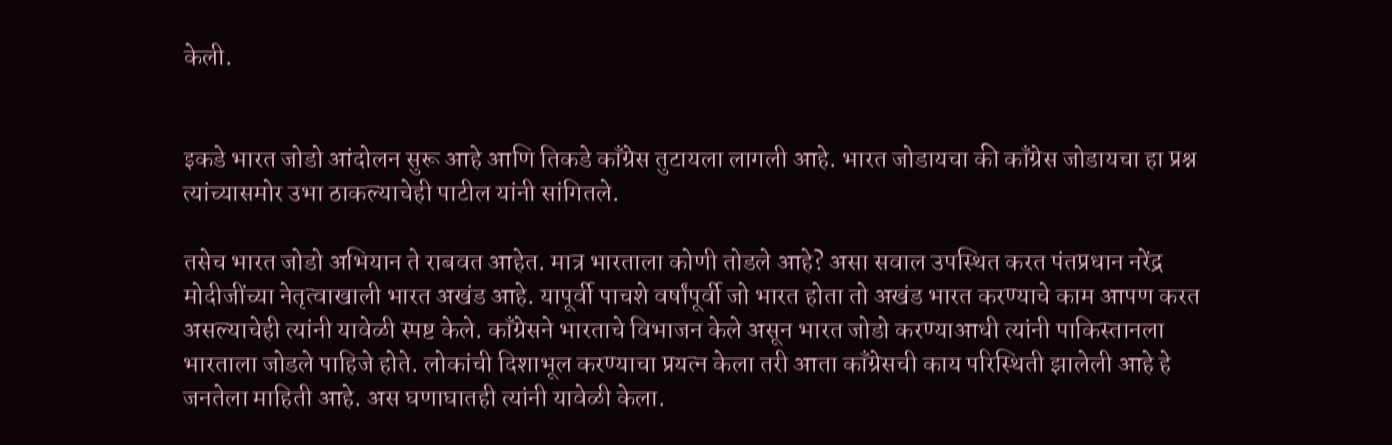केली.


इकडे भारत जोडो आंदोलन सुरू आहे आणि तिकडे काँग्रेस तुटायला लागली आहे. भारत जोडायचा की काँग्रेस जोडायचा हा प्रश्न त्यांच्यासमोर उभा ठाकल्याचेही पाटील यांनी सांगितले.

तसेच भारत जोडो अभियान ते राबवत आहेत. मात्र भारताला कोणी तोडले आहे? असा सवाल उपस्थित करत पंतप्रधान नरेंद्र मोदीजींच्या नेतृत्वाखाली भारत अखंड आहे. यापूर्वी पाचशे वर्षांपूर्वी जो भारत होता तो अखंड भारत करण्याचे काम आपण करत असल्याचेही त्यांनी यावेळी स्पष्ट केले. काँग्रेसने भारताचे विभाजन केले असून भारत जोडो करण्याआधी त्यांनी पाकिस्तानला भारताला जोडले पाहिजे होते. लोकांची दिशाभूल करण्याचा प्रयत्न केला तरी आता काँग्रेसची काय परिस्थिती झालेली आहे हे जनतेला माहिती आहे. अस घणाघातही त्यांनी यावेळी केला.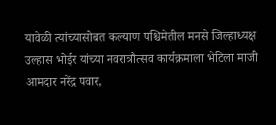यावेळी त्यांच्यासोबत कल्याण पश्चिमेतील मनसे जिल्हाध्यक्ष उल्हास भोईर यांच्या नवरात्रौत्सव कार्यक्रमाला भेटिला माजी आमदार नरेंद्र पवार,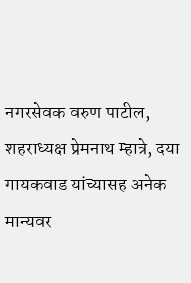नगरसेवक वरुण पाटील, शहराध्यक्ष प्रेमनाथ म्हात्रे, दया गायकवाड यांच्यासह अनेक मान्यवर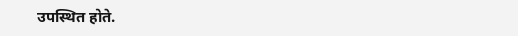उपस्थित होते.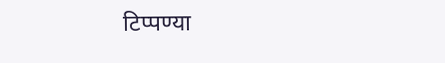टिप्पण्या